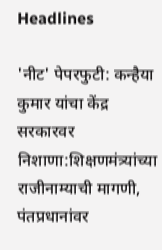Headlines

'नीट' पेपरफुटी: कन्हैया कुमार यांचा केंद्र सरकारवर निशाणा:शिक्षणमंत्र्यांच्या राजीनाम्याची मागणी, पंतप्रधानांवर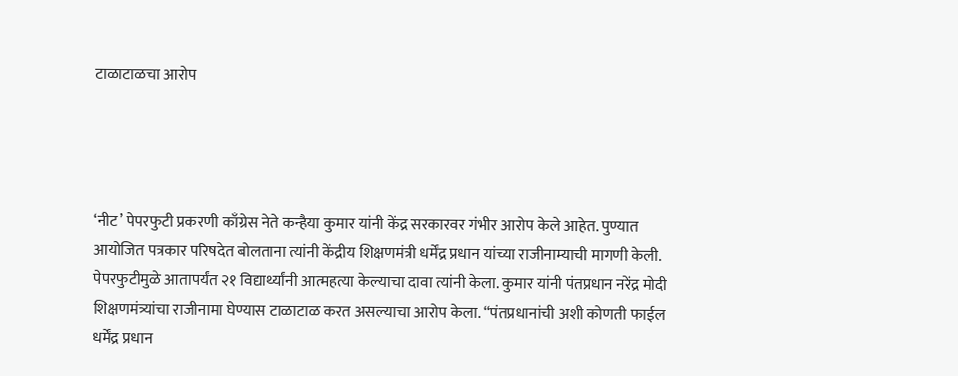टाळाटाळचा आरोप




‘नीट’ पेपरफुटी प्रकरणी काँग्रेस नेते कन्हैया कुमार यांनी केंद्र सरकारवर गंभीर आरोप केले आहेत. पुण्यात आयोजित पत्रकार परिषदेत बोलताना त्यांनी केंद्रीय शिक्षणमंत्री धर्मेंद्र प्रधान यांच्या राजीनाम्याची मागणी केली. पेपरफुटीमुळे आतापर्यंत २१ विद्यार्थ्यांनी आत्महत्या केल्याचा दावा त्यांनी केला. कुमार यांनी पंतप्रधान नरेंद्र मोदी शिक्षणमंत्र्यांचा राजीनामा घेण्यास टाळाटाळ करत असल्याचा आरोप केला. “पंतप्रधानांची अशी कोणती फाईल धर्मेंद्र प्रधान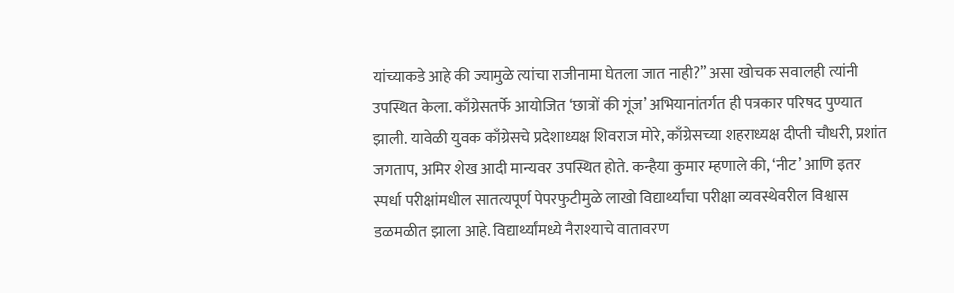यांच्याकडे आहे की ज्यामुळे त्यांचा राजीनामा घेतला जात नाही?” असा खोचक सवालही त्यांनी उपस्थित केला. काँग्रेसतर्फे आयोजित ‘छात्रों की गूंज’ अभियानांतर्गत ही पत्रकार परिषद पुण्यात झाली. यावेळी युवक काँग्रेसचे प्रदेशाध्यक्ष शिवराज मोरे, काँग्रेसच्या शहराध्यक्ष दीप्ती चौधरी, प्रशांत जगताप, अमिर शेख आदी मान्यवर उपस्थित होते. कन्हैया कुमार म्हणाले की, ‘नीट’ आणि इतर स्पर्धा परीक्षांमधील सातत्यपूर्ण पेपरफुटीमुळे लाखो विद्यार्थ्यांचा परीक्षा व्यवस्थेवरील विश्वास डळमळीत झाला आहे. विद्यार्थ्यांमध्ये नैराश्याचे वातावरण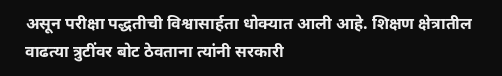असून परीक्षा पद्धतीची विश्वासार्हता धोक्यात आली आहे. शिक्षण क्षेत्रातील वाढत्या त्रुटींवर बोट ठेवताना त्यांनी सरकारी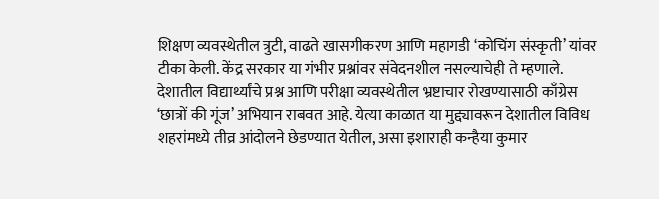शिक्षण व्यवस्थेतील त्रुटी, वाढते खासगीकरण आणि महागडी ‘कोचिंग संस्कृती’ यांवर टीका केली. केंद्र सरकार या गंभीर प्रश्नांवर संवेदनशील नसल्याचेही ते म्हणाले. देशातील विद्यार्थ्यांचे प्रश्न आणि परीक्षा व्यवस्थेतील भ्रष्टाचार रोखण्यासाठी काँग्रेस ‘छात्रों की गूंज’ अभियान राबवत आहे. येत्या काळात या मुद्द्यावरून देशातील विविध शहरांमध्ये तीव्र आंदोलने छेडण्यात येतील, असा इशाराही कन्हैया कुमार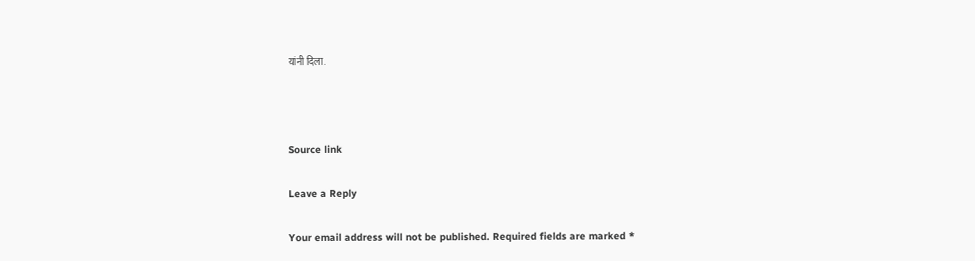यांनी दिला.



Source link

Leave a Reply

Your email address will not be published. Required fields are marked *